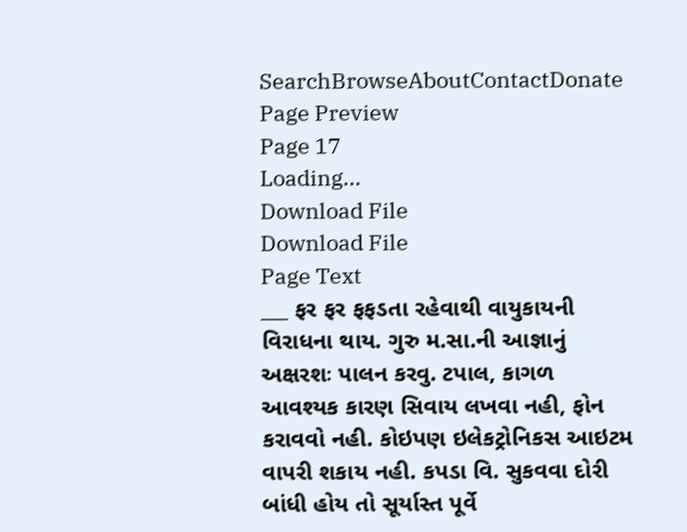SearchBrowseAboutContactDonate
Page Preview
Page 17
Loading...
Download File
Download File
Page Text
___ ફર ફર ફફડતા રહેવાથી વાયુકાયની વિરાધના થાય. ગુરુ મ.સા.ની આજ્ઞાનું અક્ષરશઃ પાલન કરવુ. ટપાલ, કાગળ આવશ્યક કારણ સિવાય લખવા નહી, ફોન કરાવવો નહી. કોઇપણ ઇલેકટ્રોનિકસ આઇટમ વાપરી શકાય નહી. કપડા વિ. સુકવવા દોરી બાંધી હોય તો સૂર્યાસ્ત પૂર્વે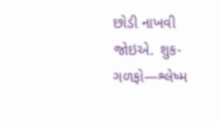છોડી નાખવી જોઇએ. શુક-ગળફો—શ્લેષ્મ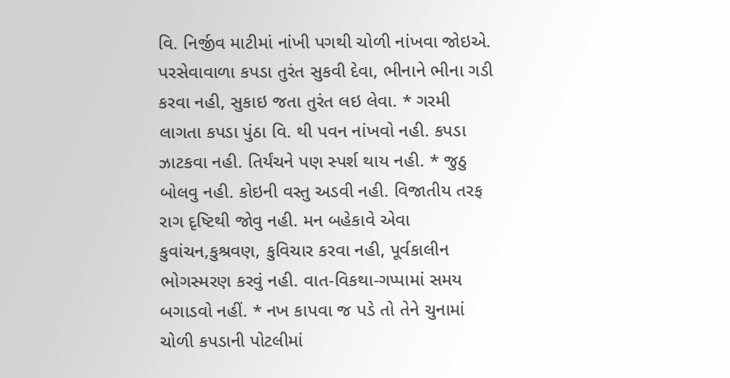વિ. નિર્જીવ માટીમાં નાંખી પગથી ચોળી નાંખવા જોઇએ. પરસેવાવાળા કપડા તુરંત સુકવી દેવા, ભીનાને ભીના ગડી કરવા નહી, સુકાઇ જતા તુરંત લઇ લેવા. * ગરમી લાગતા કપડા પુંઠા વિ. થી પવન નાંખવો નહી. કપડા ઝાટકવા નહી. તિર્યંચને પણ સ્પર્શ થાય નહી. * જુઠુ બોલવુ નહી. કોઇની વસ્તુ અડવી નહી. વિજાતીય તરફ રાગ દૃષ્ટિથી જોવુ નહી. મન બહેકાવે એવા કુવાંચન,કુશ્રવણ, કુવિચાર કરવા નહી, પૂર્વકાલીન ભોગસ્મરણ કરવું નહી. વાત-વિકથા-ગપ્પામાં સમય બગાડવો નહીં. * નખ કાપવા જ પડે તો તેને ચુનામાં ચોળી કપડાની પોટલીમાં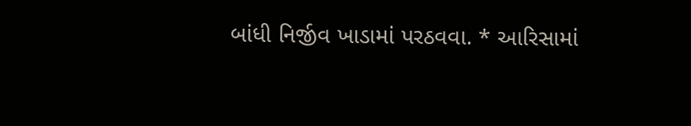બાંધી નિર્જીવ ખાડામાં પરઠવવા. * આરિસામાં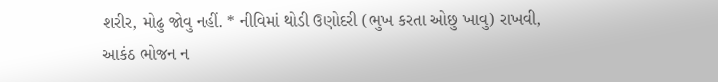શરીર, મોઢુ જોવુ નહીં. * નીવિમાં થોડી ઉણોદરી (ભુખ કરતા ઓછુ ખાવુ) રાખવી, આકંઠ ભોજન ન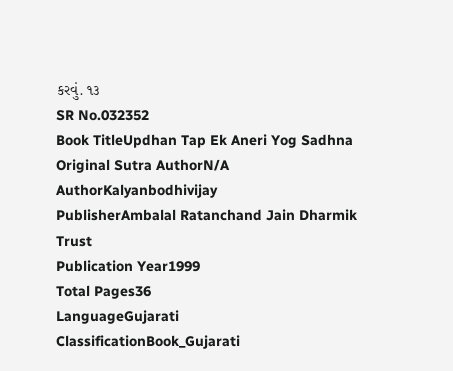કરવું. ૧૩
SR No.032352
Book TitleUpdhan Tap Ek Aneri Yog Sadhna
Original Sutra AuthorN/A
AuthorKalyanbodhivijay
PublisherAmbalal Ratanchand Jain Dharmik Trust
Publication Year1999
Total Pages36
LanguageGujarati
ClassificationBook_Gujarati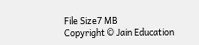File Size7 MB
Copyright © Jain Education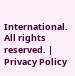International. All rights reserved. | Privacy Policy